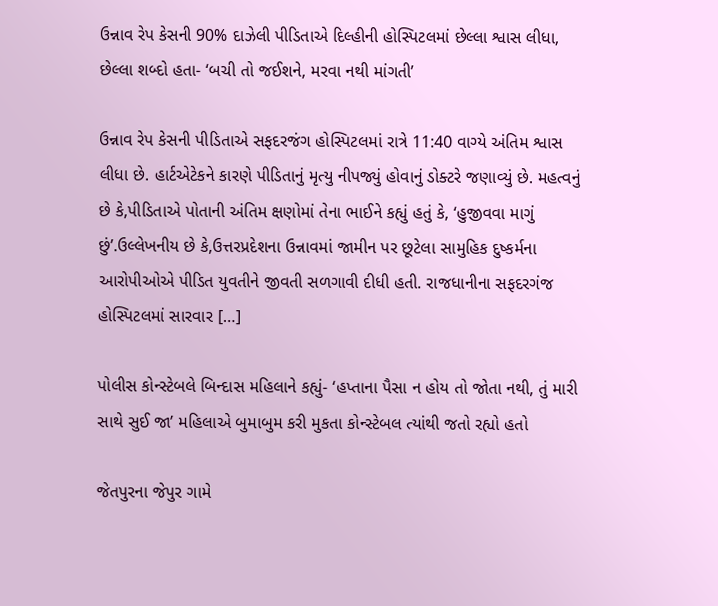ઉન્નાવ રેપ કેસની 90% દાઝેલી પીડિતાએ દિલ્હીની હોસ્પિટલમાં છેલ્લા શ્વાસ લીધા, છેલ્લા શબ્દો હતા- ‘બચી તો જઈશને, મરવા નથી માંગતી’

ઉન્નાવ રેપ કેસની પીડિતાએ સફદરજંગ હોસ્પિટલમાં રાત્રે 11:40 વાગ્યે અંતિમ શ્વાસ લીધા છે. હાર્ટએટેકને કારણે પીડિતાનું મૃત્યુ નીપજ્યું હોવાનું ડોક્ટરે જણાવ્યું છે. મહત્વનું છે કે,પીડિતાએ પોતાની અંતિમ ક્ષણોમાં તેના ભાઈને કહ્યું હતું કે, ‘હુજીવવા માગું છું’.ઉલ્લેખનીય છે કે,ઉત્તરપ્રદેશના ઉન્નાવમાં જામીન પર છૂટેલા સામુહિક દુષ્કર્મના આરોપીઓએ પીડિત યુવતીને જીવતી સળગાવી દીધી હતી. રાજધાનીના સફદરગંજ હોસ્પિટલમાં સારવાર […]

પોલીસ કોન્સ્ટેબલે બિન્દાસ મહિલાને કહ્યું- ‘હપ્તાના પૈસા ન હોય તો જોતા નથી, તું મારી સાથે સુઈ જા’ મહિલાએ બુમાબુમ કરી મુકતા કોન્સ્ટેબલ ત્યાંથી જતો રહ્યો હતો

જેતપુરના જેપુર ગામે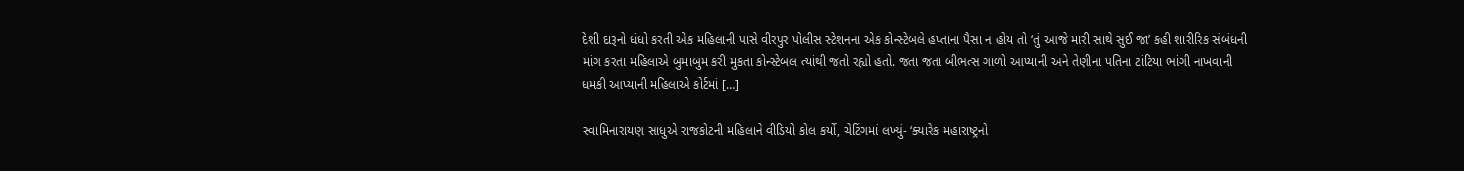દેશી દારૂનો ધંધો કરતી એક મહિલાની પાસે વીરપુર પોલીસ સ્ટેશનના એક કોન્સ્ટેબલે હપ્તાના પૈસા ન હોય તો ‘તું આજે મારી સાથે સુઈ જા’ કહી શારીરિક સંબંધની માંગ કરતા મહિલાએ બુમાબુમ કરી મુકતા કોન્સ્ટેબલ ત્યાંથી જતો રહ્યો હતો. જતા જતા બીભત્સ ગાળો આપ્યાની અને તેણીના પતિના ટાંટિયા ભાંગી નાખવાની ધમકી આપ્યાની મહિલાએ કોર્ટમાં […]

સ્વામિનારાયણ સાધુએ રાજકોટની મહિલાને વીડિયો કોલ કર્યો, ચેટિંગમાં લખ્યું- ‘ક્યારેક મહારાષ્ટ્રનો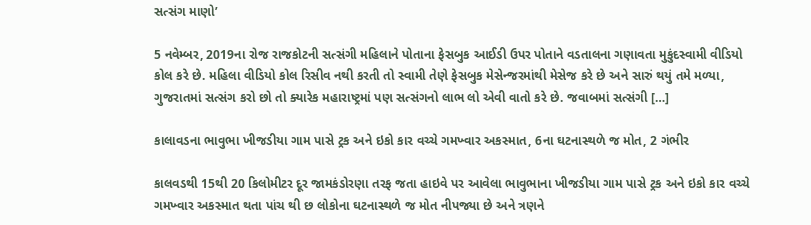સત્સંગ માણો’

5 નવેમ્બર, 2019ના રોજ રાજકોટની સત્સંગી મહિલાને પોતાના ફેસબુક આઈડી ઉપર પોતાને વડતાલના ગણાવતા મુકુંદસ્વામી વીડિયો કોલ કરે છે. મહિલા વીડિયો કોલ રિસીવ નથી કરતી તો સ્વામી તેણે ફેસબુક મેસેન્જરમાંથી મેસેજ કરે છે અને સારું થયું તમે મળ્યા, ગુજરાતમાં સત્સંગ કરો છો તો ક્યારેક મહારાષ્ટ્રમાં પણ સત્સંગનો લાભ લો એવી વાતો કરે છે. જવાબમાં સત્સંગી […]

કાલાવડના ભાવુભા ખીજડીયા ગામ પાસે ટ્રક અને ઇકો કાર વચ્ચે ગમખ્વાર અકસ્માત, 6ના ઘટનાસ્થળે જ મોત, 2 ગંભીર

કાલવડથી 15થી 20 કિલોમીટર દૂર જામકંડોરણા તરફ જતા હાઇવે પર આવેલા ભાવુભાના ખીજડીયા ગામ પાસે ટ્રક અને ઇકો કાર વચ્ચે ગમખ્વાર અકસ્માત થતા પાંચ થી છ લોકોના ઘટનાસ્થળે જ મોત નીપજ્યા છે અને ત્રણને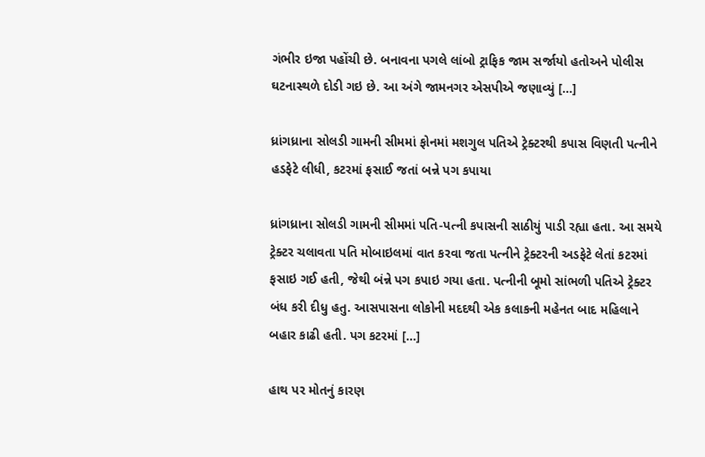ગંભીર ઇજા પહોંચી છે. બનાવના પગલે લાંબો ટ્રાફિક જામ સર્જાયો હતોઅને પોલીસ ઘટનાસ્થળે દોડી ગઇ છે. આ અંગે જામનગર એસપીએ જણાવ્યું […]

ધ્રાંગધ્રાના સોલડી ગામની સીમમાં ફોનમાં મશગુલ પતિએ ટ્રેક્ટરથી કપાસ વિણતી પત્નીને હડફેટે લીધી, કટરમાં ફસાઈ જતાં બન્ને પગ કપાયા

ધ્રાંગધ્રાના સોલડી ગામની સીમમાં પતિ-પત્ની કપાસની સાઠીયું પાડી રહ્યા હતા. આ સમયે ટ્રેક્ટર ચલાવતા પતિ મોબાઇલમાં વાત કરવા જતા પત્નીને ટ્રેક્ટરની અડફેટે લેતાં કટરમાં ફસાઇ ગઈ હતી, જેથી બંન્ને પગ કપાઇ ગયા હતા. પત્નીની બૂમો સાંભળી પતિએ ટ્રેક્ટર બંધ કરી દીધુ હતુ. આસપાસના લોકોની મદદથી એક કલાકની મહેનત બાદ મહિલાને બહાર કાઢી હતી. પગ કટરમાં […]

હાથ પર મોતનું કારણ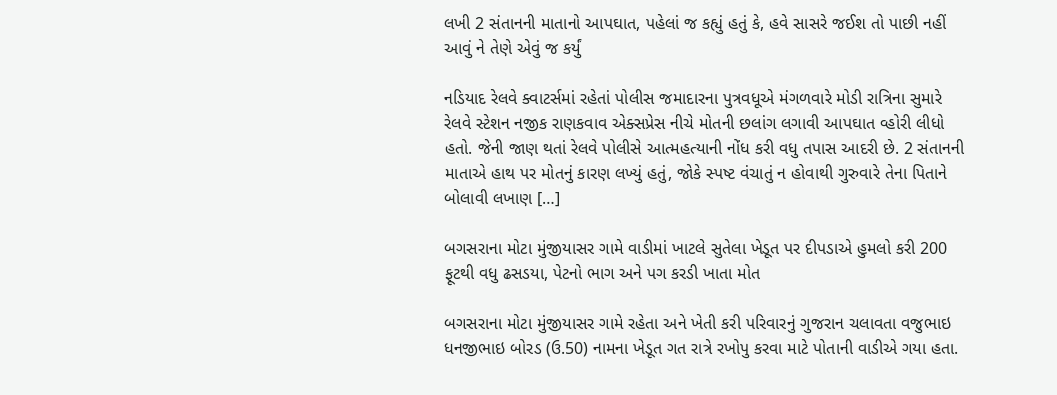લખી 2 સંતાનની માતાનો આપઘાત, પહેલાં જ કહ્યું હતું કે, હવે સાસરે જઈશ તો પાછી નહીં આવું ને તેણે એવું જ કર્યું

નડિયાદ રેલવે ક્વાટર્સમાં રહેતાં પોલીસ જમાદારના પુત્રવધૂએ મંગળવારે મોડી રાત્રિના સુમારે રેલવે સ્ટેશન નજીક રાણકવાવ એક્સપ્રેસ નીચે મોતની છલાંગ લગાવી આપઘાત વ્હોરી લીધો હતો. જેની જાણ થતાં રેલવે પોલીસે આત્મહત્યાની નોંધ કરી વધુ તપાસ આદરી છે. 2 સંતાનની માતાએ હાથ પર મોતનું કારણ લખ્યું હતું, જોકે સ્પષ્ટ વંચાતું ન હોવાથી ગુરુવારે તેના પિતાને બોલાવી લખાણ […]

બગસરાના મોટા મુંજીયાસર ગામે વાડીમાં ખાટલે સુતેલા ખેડૂત પર દીપડાએ હુમલો કરી 200 ફૂટથી વધુ ઢસડયા, પેટનો ભાગ અને પગ કરડી ખાતા મોત

બગસરાના મોટા મુંજીયાસર ગામે રહેતા અને ખેતી કરી પરિવારનું ગુજરાન ચલાવતા વજુભાઇ ધનજીભાઇ બોરડ (ઉ.50) નામના ખેડૂત ગત રાત્રે રખોપુ કરવા માટે પોતાની વાડીએ ગયા હતા.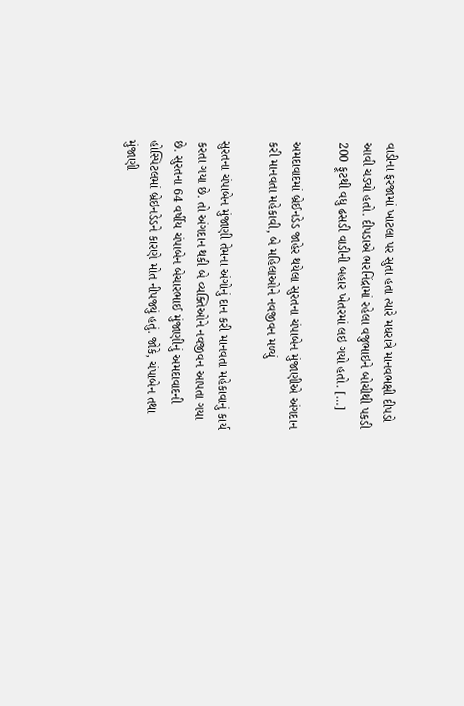વાડીના ફરજામાં ખાટલા પર સુતા હતા ત્યારે મધરાત્રે માનવભક્ષી દીપડો આવી ચડ્યો હતો. દીપડાએ ભરનિંદ્રામાં રહેલા વજુભાઇને બોચીથી પકડી 200 ફૂટથી વધુ ઢસડી વાડીની બહાર ખેતરમાં લઇ ગયો હતો. […]

અમદાવાદમાં બ્રેઈનડેડ જાહેર થયેલા સુરતના ચંપાબેન મુંજાણીએ અંગદાન કરી માનવતા મહેકાવી, બે મહિલાઓને નવજીવન મળ્યું

સુરતના ચંપાબેન મુંજાણી તેમના અંગોનું દાન કરી માનવતા મહેકાવાનું કાર્ય કરતા ગયા છે. તો અંગદાન થકી બે વ્યક્તિઓને નવજીવન આપતા ગયા છે. સુરતના 64 વર્ષીય ચંપાબેન બેચારભાઈ મુંજાણીનું અમદાવાદની હોસ્પિટલમાં બ્રેઇનડેડને કારણે મોત નીપજ્યું હતું. જોકે, ચંપાબેન તથા મુંજાણી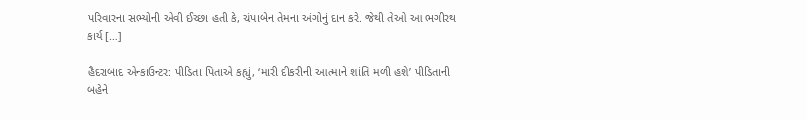પરિવારના સભ્યોની એવી ઈચ્છા હતી કે, ચંપાબેન તેમના અંગોનું દાન કરે. જેથી તેઓ આ ભગીરથ કાર્ય […]

હૈદરાબાદ એન્કાઉન્ટર: પીડિતા પિતાએ કહ્યું, ‘મારી દીકરીની આત્માને શાંતિ મળી હશે’ પીડિતાની બહેને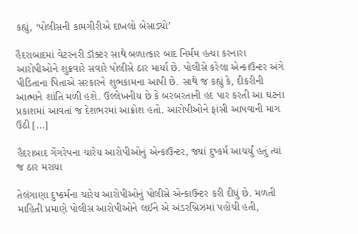કહ્યું, ‘પોલીસની કામગીરીએ દાખલો બેસાડ્યો’

હૈદરાબાદમાં વેટરનરી ડૉક્ટર સાથે બળાત્કાર બાદ નિર્મમ હત્યા કરનારા આરોપીઓને શુક્રવારે સવારે પોલીસે ઠાર માર્યા છે. પોલીસે કરેલા એન્કાઉન્ટર અંગે પીડિતાના પિતાએ સરકારને શુભકામના આપી છે. સાથે જ કહ્યું કે, દીકરીની આત્માને શાંતિ મળી હશે. ઉલ્લેખનીય છે કે બરબરતાની હદ પાર કરતી આ ઘટના પ્રકાશમાં આવતાં જ દેશભરમાં આક્રોશ હતો. આરોપીઓને ફાંસી આપવાની માગ ઉઠી […]

હૈદરાબાદ ગેંગરેપના ચારેય આરોપીઓનું એન્કાઉન્ટર, જ્યાં દુષ્કર્મ આચર્યું હતું ત્યાં જ ઠાર મરાયા

તેલંગાણા દુષ્કર્મના ચારેય આરોપીઓનું પોલીસે એન્કાઉન્ટર કરી દીધું છે. મળતી માહિતી પ્રમાણે પોલીસ આરોપીઓને લઈને એ અંડરબ્રિઝમાં પહોંચી હતી,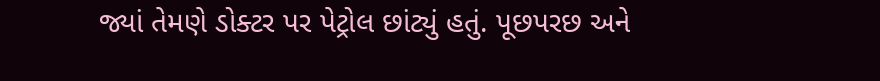જ્યાં તેમણે ડોક્ટર પર પેટ્રોલ છાંટ્યું હતું. પૂછપરછ અને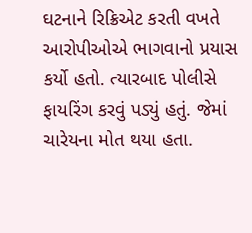ઘટનાને રિક્રિએટ કરતી વખતે આરોપીઓએ ભાગવાનો પ્રયાસ કર્યો હતો. ત્યારબાદ પોલીસે ફાયરિંગ કરવું પડ્યું હતું. જેમાં ચારેયના મોત થયા હતા.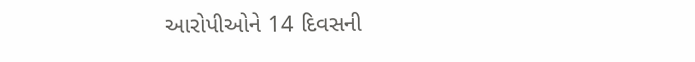આરોપીઓને 14 દિવસની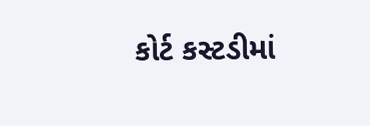કોર્ટ કસ્ટડીમાં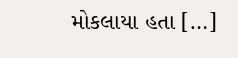મોકલાયા હતા […]